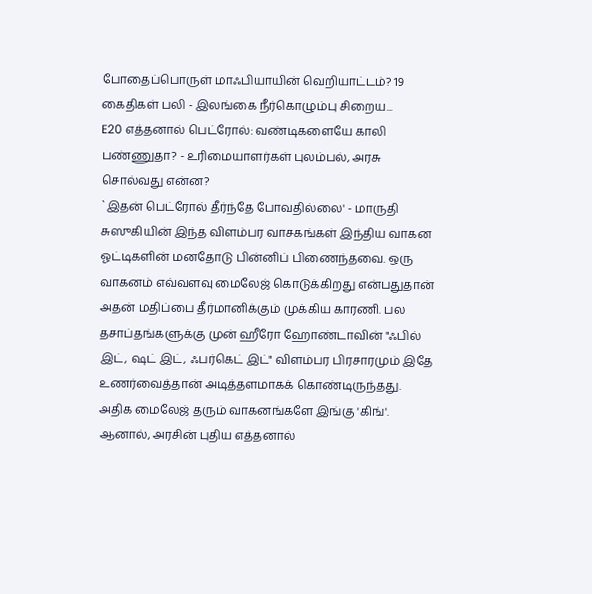போதைப்பொருள் மாஃபியாயின் வெறியாட்டம்? 19 கைதிகள் பலி - இலங்கை நீர்கொழும்பு சிறைய...
E20 எத்தனால் பெட்ரோல்: வண்டிகளையே காலி பண்ணுதா? - உரிமையாளர்கள் புலம்பல், அரசு சொல்வது என்ன?
`இதன் பெட்ரோல் தீர்ந்தே போவதில்லை' - மாருதி சுஸுகியின் இந்த விளம்பர வாசகங்கள் இந்திய வாகன ஓட்டிகளின் மனதோடு பின்னிப் பிணைந்தவை. ஒரு வாகனம் எவ்வளவு மைலேஜ் கொடுக்கிறது என்பதுதான் அதன் மதிப்பை தீர்மானிக்கும் முக்கிய காரணி. பல தசாப்தங்களுக்கு முன் ஹீரோ ஹோண்டாவின் "ஃபில் இட், ஷட் இட், ஃபர்கெட் இட்" விளம்பர பிரசாரமும் இதே உணர்வைத்தான் அடித்தளமாகக் கொண்டிருந்தது.
அதிக மைலேஜ் தரும் வாகனங்களே இங்கு 'கிங்'. ஆனால், அரசின் புதிய எத்தனால்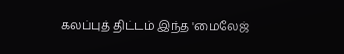கலப்புத் திட்டம் இந்த 'மைலேஜ்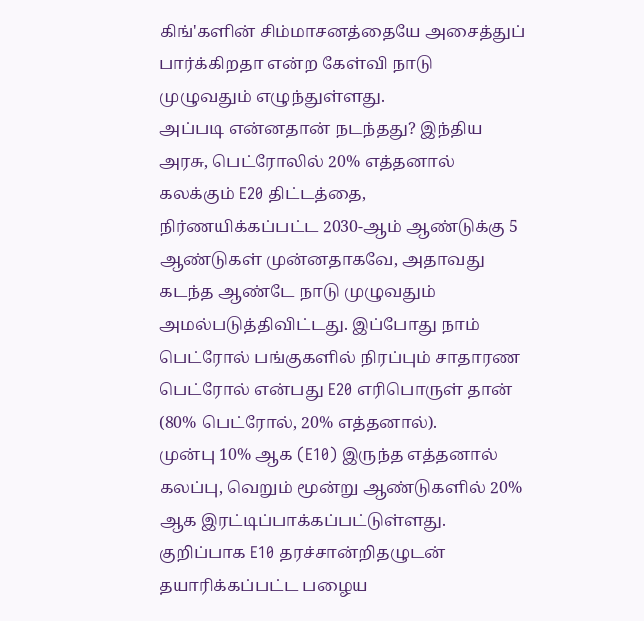கிங்'களின் சிம்மாசனத்தையே அசைத்துப் பார்க்கிறதா என்ற கேள்வி நாடு முழுவதும் எழுந்துள்ளது.
அப்படி என்னதான் நடந்தது? இந்திய அரசு, பெட்ரோலில் 20% எத்தனால் கலக்கும் E20 திட்டத்தை, நிர்ணயிக்கப்பட்ட 2030-ஆம் ஆண்டுக்கு 5 ஆண்டுகள் முன்னதாகவே, அதாவது கடந்த ஆண்டே நாடு முழுவதும் அமல்படுத்திவிட்டது. இப்போது நாம் பெட்ரோல் பங்குகளில் நிரப்பும் சாதாரண பெட்ரோல் என்பது E20 எரிபொருள் தான் (80% பெட்ரோல், 20% எத்தனால்).
முன்பு 10% ஆக (E10) இருந்த எத்தனால் கலப்பு, வெறும் மூன்று ஆண்டுகளில் 20% ஆக இரட்டிப்பாக்கப்பட்டுள்ளது. குறிப்பாக E10 தரச்சான்றிதழுடன் தயாரிக்கப்பட்ட பழைய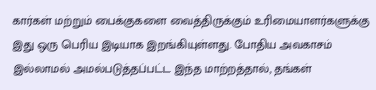கார்கள் மற்றும் பைக்குகளை வைத்திருக்கும் உரிமையாளர்களுக்கு இது ஒரு பெரிய இடியாக இறங்கியுள்ளது. போதிய அவகாசம் இல்லாமல் அமல்படுத்தப்பட்ட இந்த மாற்றத்தால், தங்கள்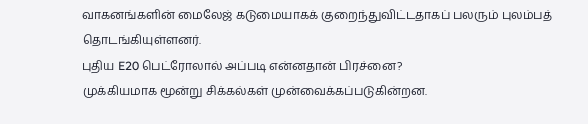வாகனங்களின் மைலேஜ் கடுமையாகக் குறைந்துவிட்டதாகப் பலரும் புலம்பத் தொடங்கியுள்ளனர்.
புதிய E20 பெட்ரோலால் அப்படி என்னதான் பிரச்னை?
முக்கியமாக மூன்று சிக்கல்கள் முன்வைக்கப்படுகின்றன.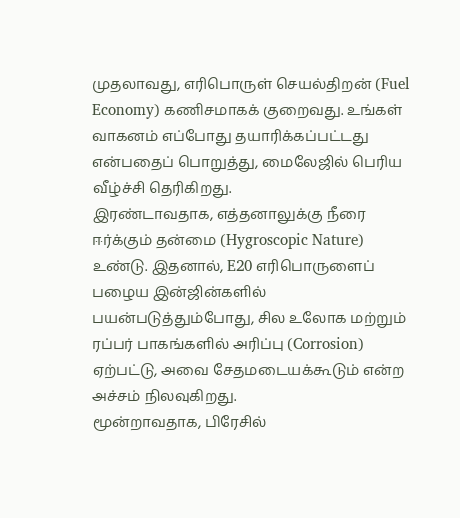முதலாவது, எரிபொருள் செயல்திறன் (Fuel Economy) கணிசமாகக் குறைவது. உங்கள் வாகனம் எப்போது தயாரிக்கப்பட்டது என்பதைப் பொறுத்து, மைலேஜில் பெரிய வீழ்ச்சி தெரிகிறது.
இரண்டாவதாக, எத்தனாலுக்கு நீரை ஈர்க்கும் தன்மை (Hygroscopic Nature) உண்டு. இதனால், E20 எரிபொருளைப் பழைய இன்ஜின்களில் பயன்படுத்தும்போது, சில உலோக மற்றும் ரப்பர் பாகங்களில் அரிப்பு (Corrosion) ஏற்பட்டு, அவை சேதமடையக்கூடும் என்ற அச்சம் நிலவுகிறது.
மூன்றாவதாக, பிரேசில்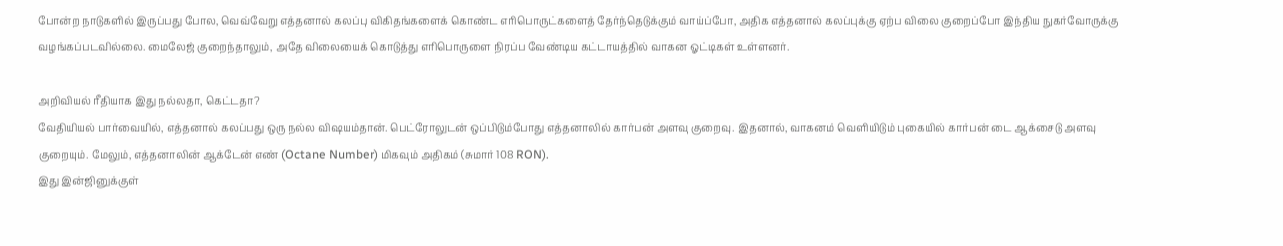போன்ற நாடுகளில் இருப்பது போல, வெவ்வேறு எத்தனால் கலப்பு விகிதங்களைக் கொண்ட எரிபொருட்களைத் தேர்ந்தெடுக்கும் வாய்ப்போ, அதிக எத்தனால் கலப்புக்கு ஏற்ப விலை குறைப்போ இந்திய நுகர்வோருக்கு வழங்கப்படவில்லை. மைலேஜ் குறைந்தாலும், அதே விலையைக் கொடுத்து எரிபொருளை நிரப்ப வேண்டிய கட்டாயத்தில் வாகன ஓட்டிகள் உள்ளனர்.

அறிவியல் ரீதியாக இது நல்லதா, கெட்டதா?
வேதியியல் பார்வையில், எத்தனால் கலப்பது ஒரு நல்ல விஷயம்தான். பெட்ரோலுடன் ஒப்பிடும்போது எத்தனாலில் கார்பன் அளவு குறைவு. இதனால், வாகனம் வெளியிடும் புகையில் கார்பன் டை ஆக்சைடு அளவு குறையும். மேலும், எத்தனாலின் ஆக்டேன் எண் (Octane Number) மிகவும் அதிகம் (சுமார் 108 RON).
இது இன்ஜினுக்குள்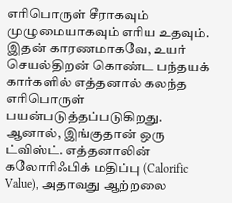எரிபொருள் சீராகவும் முழுமையாகவும் எரிய உதவும். இதன் காரணமாகவே, உயர் செயல்திறன் கொண்ட பந்தயக் கார்களில் எத்தனால் கலந்த எரிபொருள் பயன்படுத்தப்படுகிறது. ஆனால், இங்குதான் ஒரு ட்விஸ்ட். எத்தனாலின் கலோரிஃபிக் மதிப்பு (Calorific Value), அதாவது ஆற்றலை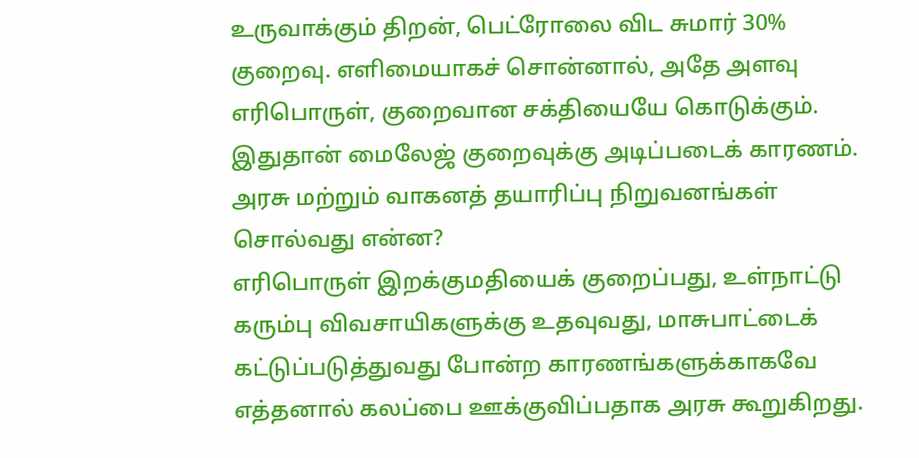உருவாக்கும் திறன், பெட்ரோலை விட சுமார் 30% குறைவு. எளிமையாகச் சொன்னால், அதே அளவு எரிபொருள், குறைவான சக்தியையே கொடுக்கும். இதுதான் மைலேஜ் குறைவுக்கு அடிப்படைக் காரணம்.
அரசு மற்றும் வாகனத் தயாரிப்பு நிறுவனங்கள் சொல்வது என்ன?
எரிபொருள் இறக்குமதியைக் குறைப்பது, உள்நாட்டு கரும்பு விவசாயிகளுக்கு உதவுவது, மாசுபாட்டைக் கட்டுப்படுத்துவது போன்ற காரணங்களுக்காகவே எத்தனால் கலப்பை ஊக்குவிப்பதாக அரசு கூறுகிறது.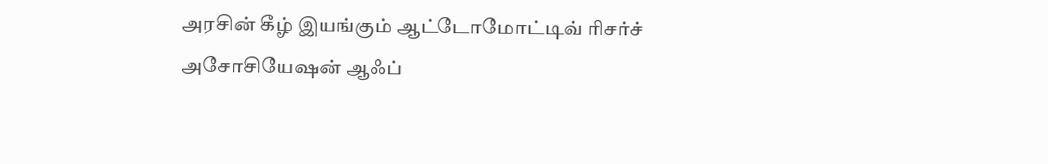அரசின் கீழ் இயங்கும் ஆட்டோமோட்டிவ் ரிசர்ச் அசோசியேஷன் ஆஃப்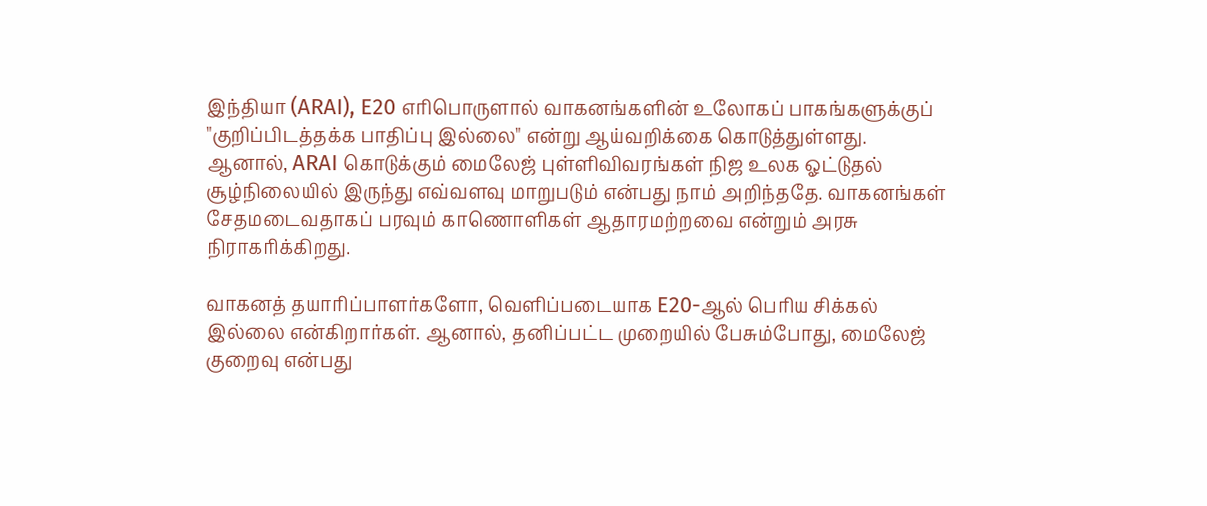இந்தியா (ARAI), E20 எரிபொருளால் வாகனங்களின் உலோகப் பாகங்களுக்குப் "குறிப்பிடத்தக்க பாதிப்பு இல்லை" என்று ஆய்வறிக்கை கொடுத்துள்ளது.
ஆனால், ARAI கொடுக்கும் மைலேஜ் புள்ளிவிவரங்கள் நிஜ உலக ஓட்டுதல் சூழ்நிலையில் இருந்து எவ்வளவு மாறுபடும் என்பது நாம் அறிந்ததே. வாகனங்கள் சேதமடைவதாகப் பரவும் காணொளிகள் ஆதாரமற்றவை என்றும் அரசு நிராகரிக்கிறது.

வாகனத் தயாரிப்பாளர்களோ, வெளிப்படையாக E20-ஆல் பெரிய சிக்கல் இல்லை என்கிறார்கள். ஆனால், தனிப்பட்ட முறையில் பேசும்போது, மைலேஜ் குறைவு என்பது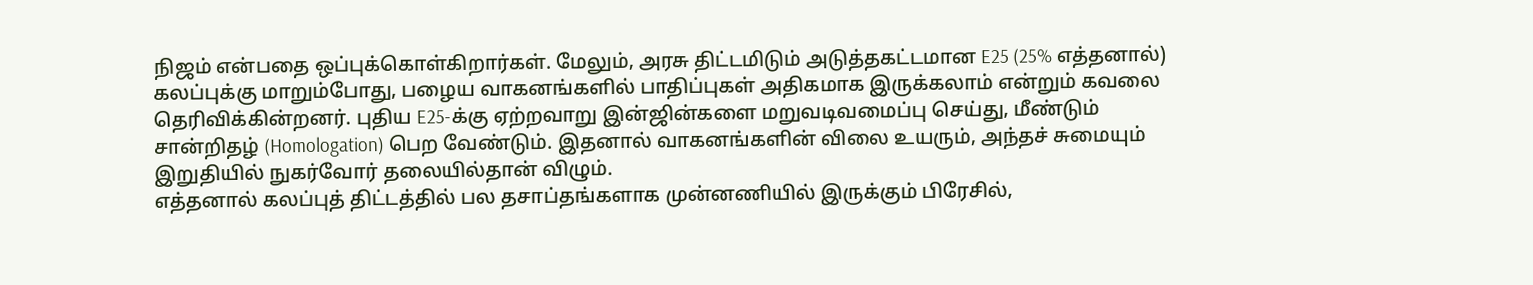நிஜம் என்பதை ஒப்புக்கொள்கிறார்கள். மேலும், அரசு திட்டமிடும் அடுத்தகட்டமான E25 (25% எத்தனால்) கலப்புக்கு மாறும்போது, பழைய வாகனங்களில் பாதிப்புகள் அதிகமாக இருக்கலாம் என்றும் கவலை தெரிவிக்கின்றனர். புதிய E25-க்கு ஏற்றவாறு இன்ஜின்களை மறுவடிவமைப்பு செய்து, மீண்டும் சான்றிதழ் (Homologation) பெற வேண்டும். இதனால் வாகனங்களின் விலை உயரும், அந்தச் சுமையும் இறுதியில் நுகர்வோர் தலையில்தான் விழும்.
எத்தனால் கலப்புத் திட்டத்தில் பல தசாப்தங்களாக முன்னணியில் இருக்கும் பிரேசில்,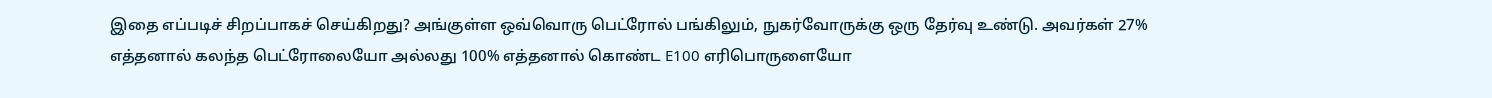இதை எப்படிச் சிறப்பாகச் செய்கிறது? அங்குள்ள ஒவ்வொரு பெட்ரோல் பங்கிலும், நுகர்வோருக்கு ஒரு தேர்வு உண்டு. அவர்கள் 27% எத்தனால் கலந்த பெட்ரோலையோ அல்லது 100% எத்தனால் கொண்ட E100 எரிபொருளையோ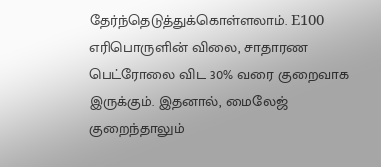தேர்ந்தெடுத்துக்கொள்ளலாம். E100 எரிபொருளின் விலை, சாதாரண பெட்ரோலை விட 30% வரை குறைவாக இருக்கும். இதனால், மைலேஜ் குறைந்தாலும்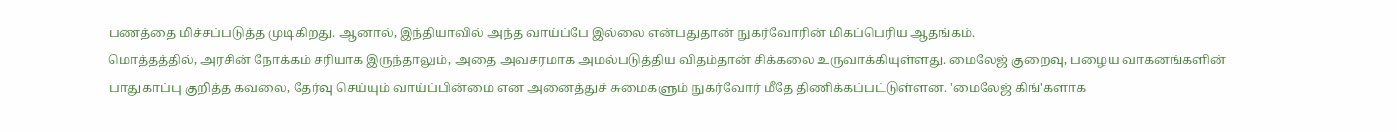பணத்தை மிச்சப்படுத்த முடிகிறது. ஆனால், இந்தியாவில் அந்த வாய்ப்பே இல்லை என்பதுதான் நுகர்வோரின் மிகப்பெரிய ஆதங்கம்.
மொத்தத்தில், அரசின் நோக்கம் சரியாக இருந்தாலும், அதை அவசரமாக அமல்படுத்திய விதம்தான் சிக்கலை உருவாக்கியுள்ளது. மைலேஜ் குறைவு, பழைய வாகனங்களின் பாதுகாப்பு குறித்த கவலை, தேர்வு செய்யும் வாய்ப்பின்மை என அனைத்துச் சுமைகளும் நுகர்வோர் மீதே திணிக்கப்பட்டுள்ளன. 'மைலேஜ் கிங்'களாக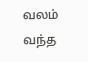வலம் வந்த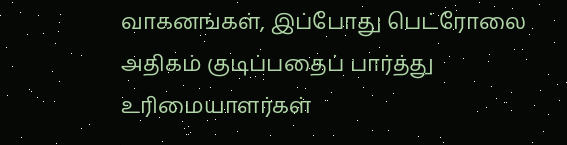வாகனங்கள், இப்போது பெட்ரோலை அதிகம் குடிப்பதைப் பார்த்து உரிமையாளர்கள்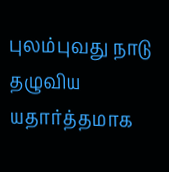புலம்புவது நாடு தழுவிய யதார்த்தமாக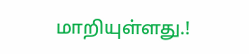மாறியுள்ளது.!